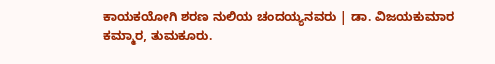ಕಾಯಕಯೋಗಿ ಶರಣ ನುಲಿಯ ಚಂದಯ್ಯನವರು | ಡಾ. ವಿಜಯಕುಮಾರ ಕಮ್ಮಾರ, ತುಮಕೂರು.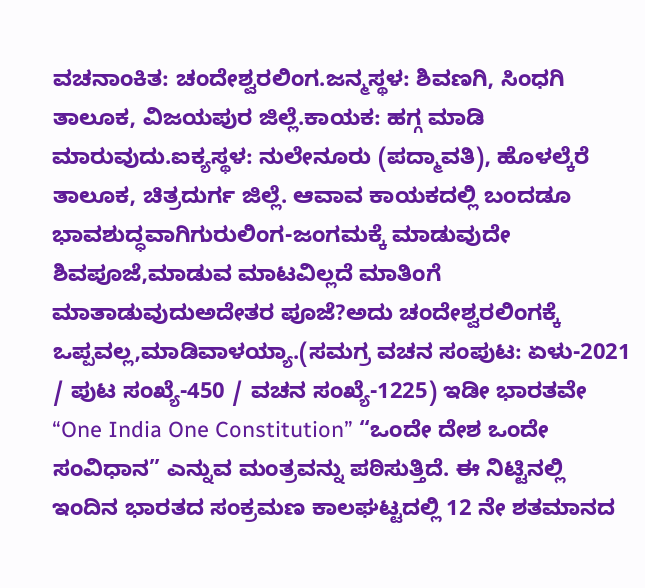ವಚನಾಂಕಿತ: ಚಂದೇಶ್ವರಲಿಂಗ.ಜನ್ಮಸ್ಥಳ: ಶಿವಣಗಿ, ಸಿಂಧಗಿ ತಾಲೂಕ, ವಿಜಯಪುರ ಜಿಲ್ಲೆ.ಕಾಯಕ: ಹಗ್ಗ ಮಾಡಿ ಮಾರುವುದು.ಐಕ್ಯಸ್ಥಳ: ನುಲೇನೂರು (ಪದ್ಮಾವತಿ), ಹೊಳಲ್ಕೆರೆ ತಾಲೂಕ, ಚಿತ್ರದುರ್ಗ ಜಿಲ್ಲೆ. ಆವಾವ ಕಾಯಕದಲ್ಲಿ ಬಂದಡೂ ಭಾವಶುದ್ಧವಾಗಿಗುರುಲಿಂಗ-ಜಂಗಮಕ್ಕೆ ಮಾಡುವುದೇ ಶಿವಪೂಜೆ,ಮಾಡುವ ಮಾಟವಿಲ್ಲದೆ ಮಾತಿಂಗೆ ಮಾತಾಡುವುದುಅದೇತರ ಪೂಜೆ?ಅದು ಚಂದೇಶ್ವರಲಿಂಗಕ್ಕೆ ಒಪ್ಪವಲ್ಲ,ಮಾಡಿವಾಳಯ್ಯಾ.(ಸಮಗ್ರ ವಚನ ಸಂಪುಟ: ಏಳು-2021 / ಪುಟ ಸಂಖ್ಯೆ-450 / ವಚನ ಸಂಖ್ಯೆ-1225) ಇಡೀ ಭಾರತವೇ “One India One Constitution” “ಒಂದೇ ದೇಶ ಒಂದೇ ಸಂವಿಧಾನ” ಎನ್ನುವ ಮಂತ್ರವನ್ನು ಪಠಿಸುತ್ತಿದೆ. ಈ ನಿಟ್ಟಿನಲ್ಲಿ ಇಂದಿನ ಭಾರತದ ಸಂಕ್ರಮಣ ಕಾಲಘಟ್ಟದಲ್ಲಿ 12 ನೇ ಶತಮಾನದ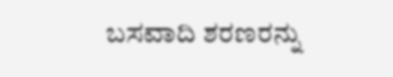ಬಸವಾದಿ ಶರಣರನ್ನು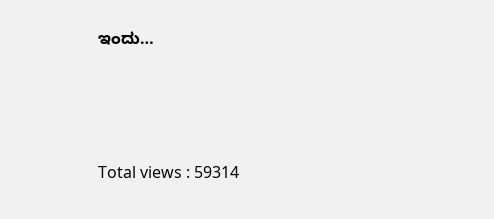ಇಂದು…





Total views : 59314